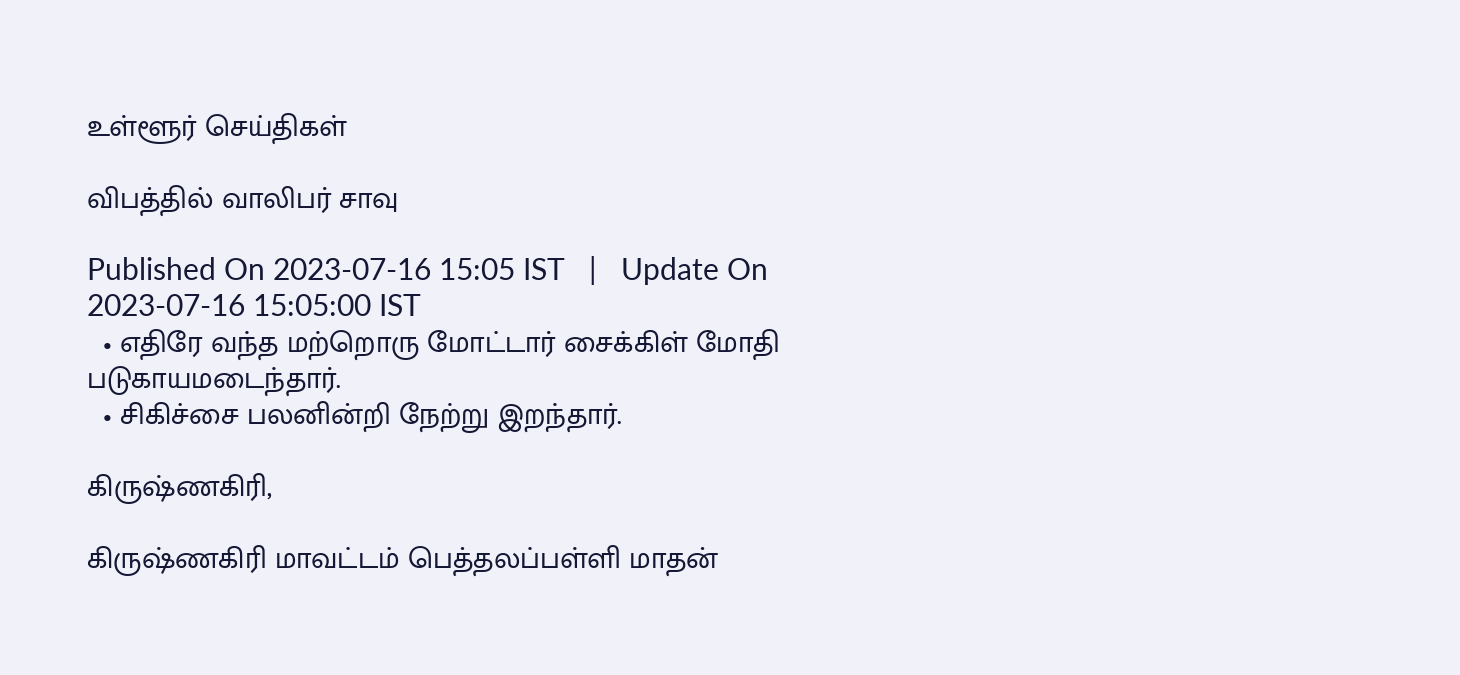உள்ளூர் செய்திகள்

விபத்தில் வாலிபர் சாவு

Published On 2023-07-16 15:05 IST   |   Update On 2023-07-16 15:05:00 IST
  • எதிரே வந்த மற்றொரு மோட்டார் சைக்கிள் மோதி படுகாயமடைந்தார்.
  • சிகிச்சை பலனின்றி நேற்று இறந்தார்.

கிருஷ்ணகிரி,

கிருஷ்ணகிரி மாவட்டம் பெத்தலப்பள்ளி மாதன்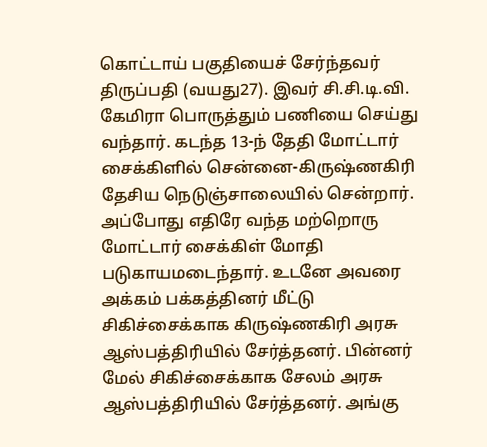கொட்டாய் பகுதியைச் சேர்ந்தவர் திருப்பதி (வயது27). இவர் சி.சி.டி.வி. கேமிரா பொருத்தும் பணியை செய்து வந்தார். கடந்த 13-ந் தேதி மோட்டார் சைக்கிளில் சென்னை-கிருஷ்ணகிரி தேசிய நெடுஞ்சாலையில் சென்றார். அப்போது எதிரே வந்த மற்றொரு மோட்டார் சைக்கிள் மோதி படுகாயமடைந்தார். உடனே அவரை அக்கம் பக்கத்தினர் மீட்டு சிகிச்சைக்காக கிருஷ்ணகிரி அரசு ஆஸ்பத்திரியில் சேர்த்தனர். பின்னர் மேல் சிகிச்சைக்காக சேலம் அரசு ஆஸ்பத்திரியில் சேர்த்தனர். அங்கு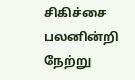சிகிச்சை பலனின்றி நேற்று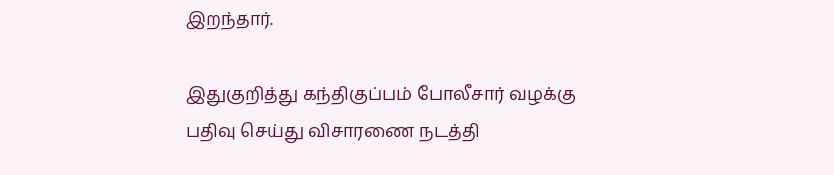இறந்தார்.

இதுகுறித்து கந்திகுப்பம் போலீசார் வழக்கு பதிவு செய்து விசாரணை நடத்தி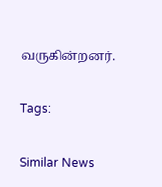வருகின்றனர்.

Tags:

Similar News